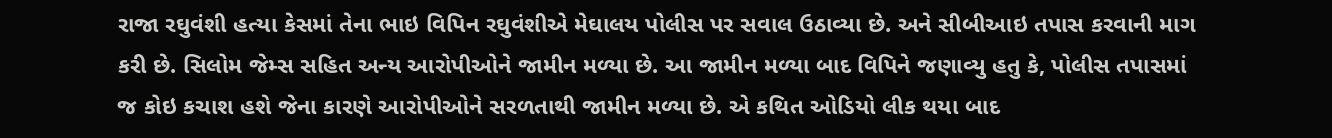રાજા રઘુવંશી હત્યા કેસમાં તેના ભાઇ વિપિન રઘુવંશીએ મેઘાલય પોલીસ પર સવાલ ઉઠાવ્યા છે. અને સીબીઆઇ તપાસ કરવાની માગ કરી છે. સિલોમ જેમ્સ સહિત અન્ય આરોપીઓને જામીન મળ્યા છે. આ જામીન મળ્યા બાદ વિપિને જણાવ્યુ હતુ કે, પોલીસ તપાસમાં જ કોઇ કચાશ હશે જેના કારણે આરોપીઓને સરળતાથી જામીન મળ્યા છે. એ કથિત ઓડિયો લીક થયા બાદ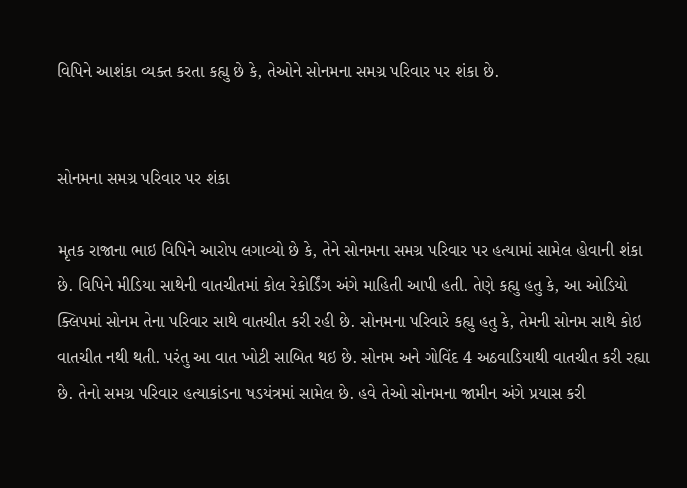વિપિને આશંકા વ્યક્ત કરતા કહ્યુ છે કે, તેઓને સોનમના સમગ્ર પરિવાર પર શંકા છે.


સોનમના સમગ્ર પરિવાર પર શંકા

મૃતક રાજાના ભાઇ વિપિને આરોપ લગાવ્યો છે કે, તેને સોનમના સમગ્ર પરિવાર પર હત્યામાં સામેલ હોવાની શંકા છે. વિપિને મીડિયા સાથેની વાતચીતમાં કોલ રેકોર્ડિંગ અંગે માહિતી આપી હતી. તેણે કહ્યુ હતુ કે, આ ઓડિયો ક્લિપમાં સોનમ તેના પરિવાર સાથે વાતચીત કરી રહી છે. સોનમના પરિવારે કહ્યુ હતુ કે, તેમની સોનમ સાથે કોઇ વાતચીત નથી થતી. પરંતુ આ વાત ખોટી સાબિત થઇ છે. સોનમ અને ગોવિંદ 4 અઠવાડિયાથી વાતચીત કરી રહ્યા છે. તેનો સમગ્ર પરિવાર હત્યાકાંડના ષડયંત્રમાં સામેલ છે. હવે તેઓ સોનમના જામીન અંગે પ્રયાસ કરી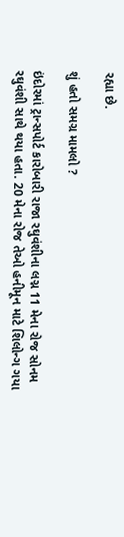રહ્યા છે.

શું હતો સમગ્ર મામલો ?

ઇંદોરમાં ટ્રાન્સપોર્ટ કારોબારી રાજા રઘુવંશીના લગ્ન 11 મેના રોજ સોનમ રઘુવંશી સાથે થયા હતા. 20 મેના રોજ તેઓ હનીમૂન માટે શિલોન્ગ ગયા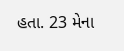હતા. 23 મેના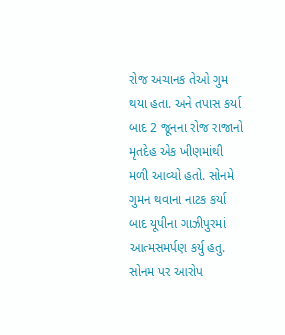રોજ અચાનક તેઓ ગુમ થયા હતા. અને તપાસ કર્યા બાદ 2 જૂનના રોજ રાજાનો મૃતદેહ એક ખીણમાંથી મળી આવ્યો હતો. સોનમે ગુમન થવાના નાટક કર્યા બાદ યૂપીના ગાઝીપુરમાં આત્મસમર્પણ કર્યુ હતુ. સોનમ પર આરોપ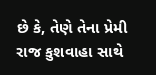છે કે, તેણે તેના પ્રેમી રાજ કુશવાહા સાથે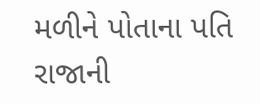મળીને પોતાના પતિ રાજાની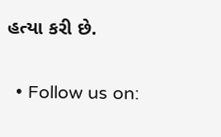હત્યા કરી છે.

  • Follow us on: